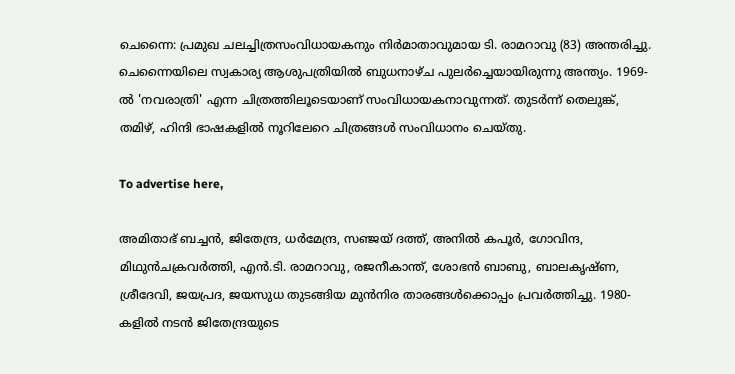ചെന്നൈ: പ്രമുഖ ചലച്ചിത്രസംവിധായകനും നിര്‍മാതാവുമായ ടി. രാമറാവു (83) അന്തരിച്ചു. ചെന്നൈയിലെ സ്വകാര്യ ആശുപത്രിയില്‍ ബുധനാഴ്ച പുലര്‍ച്ചെയായിരുന്നു അന്ത്യം. 1969-ല്‍ 'നവരാത്രി' എന്ന ചിത്രത്തിലൂടെയാണ് സംവിധായകനാവുന്നത്. തുടര്‍ന്ന് തെലുങ്ക്, തമിഴ്, ഹിന്ദി ഭാഷകളില്‍ നൂറിലേറെ ചിത്രങ്ങള്‍ സംവിധാനം ചെയ്തു.

To advertise here,

അമിതാഭ് ബച്ചന്‍, ജിതേന്ദ്ര, ധര്‍മേന്ദ്ര, സഞ്ജയ് ദത്ത്, അനില്‍ കപൂര്‍, ഗോവിന്ദ, മിഥുന്‍ചക്രവര്‍ത്തി, എന്‍.ടി. രാമറാവു, രജനീകാന്ത്, ശോഭന്‍ ബാബു, ബാലകൃഷ്ണ, ശ്രീദേവി, ജയപ്രദ, ജയസുധ തുടങ്ങിയ മുന്‍നിര താരങ്ങള്‍ക്കൊപ്പം പ്രവര്‍ത്തിച്ചു. 1980-കളില്‍ നടന്‍ ജിതേന്ദ്രയുടെ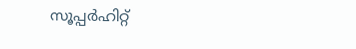സൂപ്പര്‍ഹിറ്റ്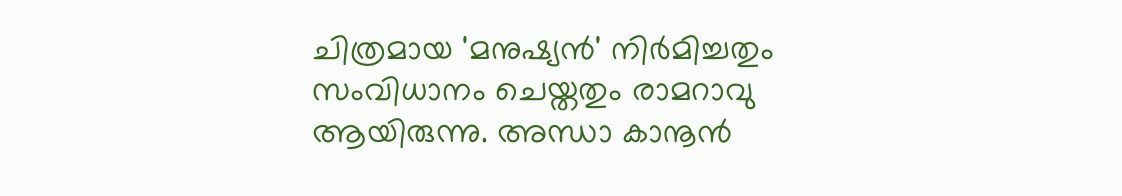ചിത്രമായ 'മനുഷ്യന്‍' നിര്‍മിച്ചതും സംവിധാനം ചെയ്തതും രാമറാവു ആയിരുന്നു. അന്ധാ കാനൂന്‍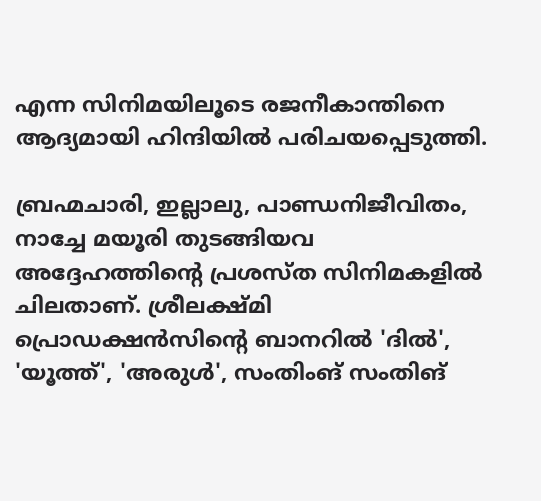എന്ന സിനിമയിലൂടെ രജനീകാന്തിനെ ആദ്യമായി ഹിന്ദിയില്‍ പരിചയപ്പെടുത്തി.

ബ്രഹ്മചാരി, ഇല്ലാലു, പാണ്ഡനിജീവിതം, നാച്ചേ മയൂരി തുടങ്ങിയവ അദ്ദേഹത്തിന്റെ പ്രശസ്ത സിനിമകളില്‍ ചിലതാണ്. ശ്രീലക്ഷ്മി പ്രൊഡക്ഷന്‍സിന്റെ ബാനറില്‍ 'ദില്‍', 'യൂത്ത്', 'അരുള്‍', സംതിംങ് സംതിങ്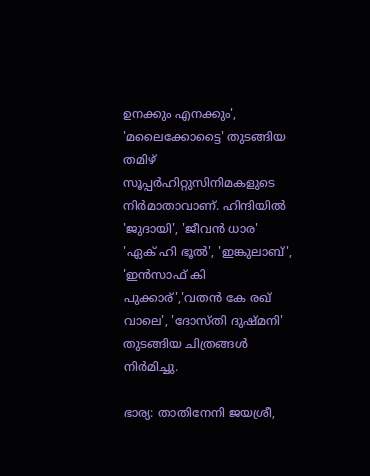ഉനക്കും എനക്കും', 'മലൈക്കോട്ടൈ' തുടങ്ങിയ തമിഴ് സൂപ്പര്‍ഹിറ്റുസിനിമകളുടെ നിര്‍മാതാവാണ്. ഹിന്ദിയില്‍ 'ജുദായി', 'ജീവന്‍ ധാര' 'ഏക് ഹി ഭൂല്‍', 'ഇങ്കുലാബ്', 'ഇന്‍സാഫ് കി പുക്കാര്','വതന്‍ കേ രഖ് വാലെ', 'ദോസ്തി ദുഷ്മനി' തുടങ്ങിയ ചിത്രങ്ങള്‍ നിര്‍മിച്ചു.

ഭാര്യ: താതിനേനി ജയശ്രീ,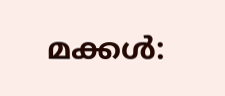മക്കള്‍: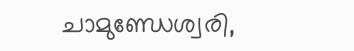ചാമുണ്ഡേശ്വരി,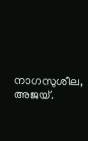നാഗസുശീല, അജയ്.